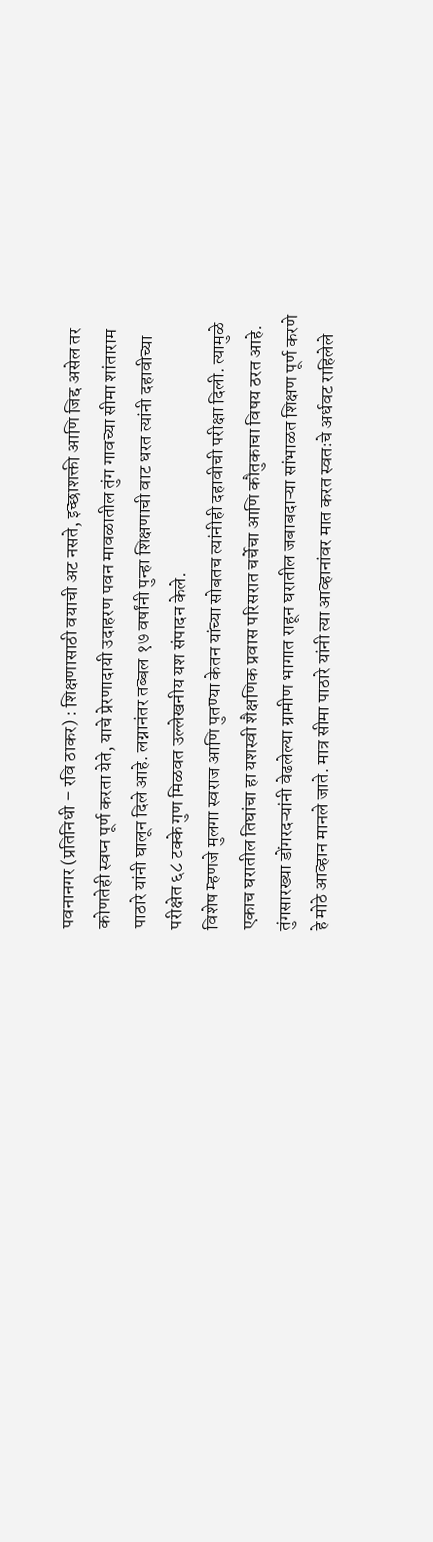पवनानगर (प्रतिनिधी – रवि ठाकर) : शिक्षणासाठी वयाची अट नसते, इच्छाशक्ती आणि जिद्द असेल तर कोणतेही स्वप्न पूर्ण करता येते, याचे प्रेरणादायी उदाहरण पवन मावळातील तुंग गावच्या सीमा शांताराम पाठारे यांनी घालून दिले आहे. लग्नानंतर तब्बल १७ वर्षांनी पुन्हा शिक्षणाची वाट धरत त्यांनी दहावीच्या परीक्षेत ६८ टक्के गुण मिळवत उल्लेखनीय यश संपादन केले.
विशेष म्हणजे मुलगा स्वराज आणि पुतण्या केतन यांच्या सोबतच त्यांनीही दहावीची परीक्षा दिली. त्यामुळे एकाच घरातील तिघांचा हा यशस्वी शैक्षणिक प्रवास परिसरात चर्चेचा आणि कौतुकाचा विषय ठरत आहे.
तुंगसारख्या डोंगरदऱ्यांनी वेढलेल्या ग्रामीण भागात राहून घरातील जबाबदाऱ्या सांभाळत शिक्षण पूर्ण करणे हे मोठे आव्हान मानले जाते. मात्र सीमा पाठारे यांनी त्या आव्हानांवर मात करत स्वतःचे अर्धवट राहिलेले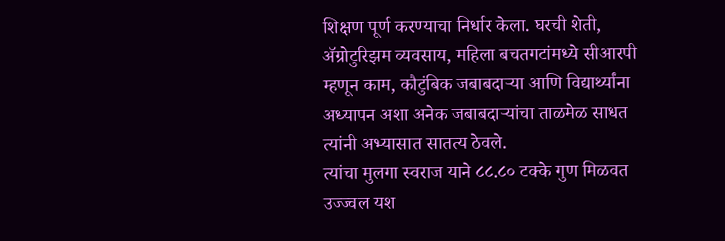शिक्षण पूर्ण करण्याचा निर्धार केला. घरची शेती, ॲग्रोटुरिझम व्यवसाय, महिला बचतगटांमध्ये सीआरपी म्हणून काम, कौटुंबिक जबाबदाऱ्या आणि विद्यार्थ्यांना अध्यापन अशा अनेक जबाबदाऱ्यांचा ताळमेळ साधत त्यांनी अभ्यासात सातत्य ठेवले.
त्यांचा मुलगा स्वराज याने ८८.८० टक्के गुण मिळवत उज्ज्वल यश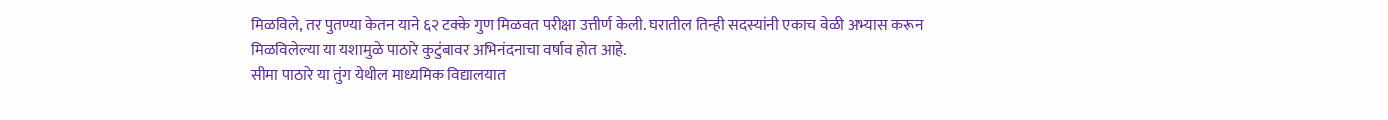मिळविले, तर पुतण्या केतन याने ६२ टक्के गुण मिळवत परीक्षा उत्तीर्ण केली. घरातील तिन्ही सदस्यांनी एकाच वेळी अभ्यास करून मिळविलेल्या या यशामुळे पाठारे कुटुंबावर अभिनंदनाचा वर्षाव होत आहे.
सीमा पाठारे या तुंग येथील माध्यमिक विद्यालयात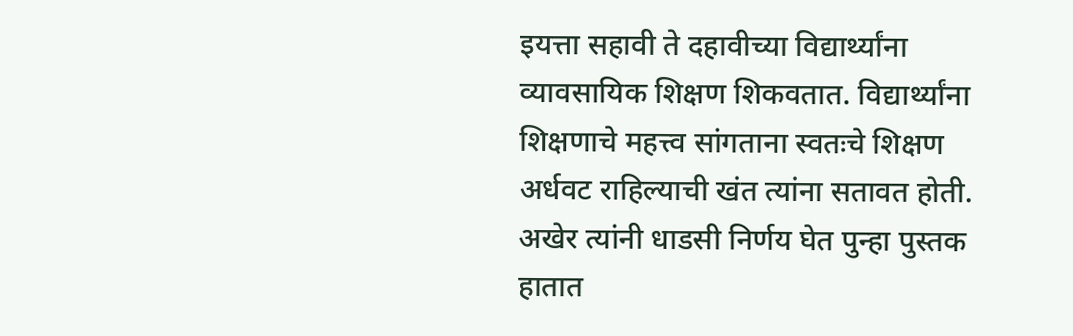इयत्ता सहावी ते दहावीच्या विद्यार्थ्यांना व्यावसायिक शिक्षण शिकवतात. विद्यार्थ्यांना शिक्षणाचे महत्त्व सांगताना स्वतःचे शिक्षण अर्धवट राहिल्याची खंत त्यांना सतावत होती. अखेर त्यांनी धाडसी निर्णय घेत पुन्हा पुस्तक हातात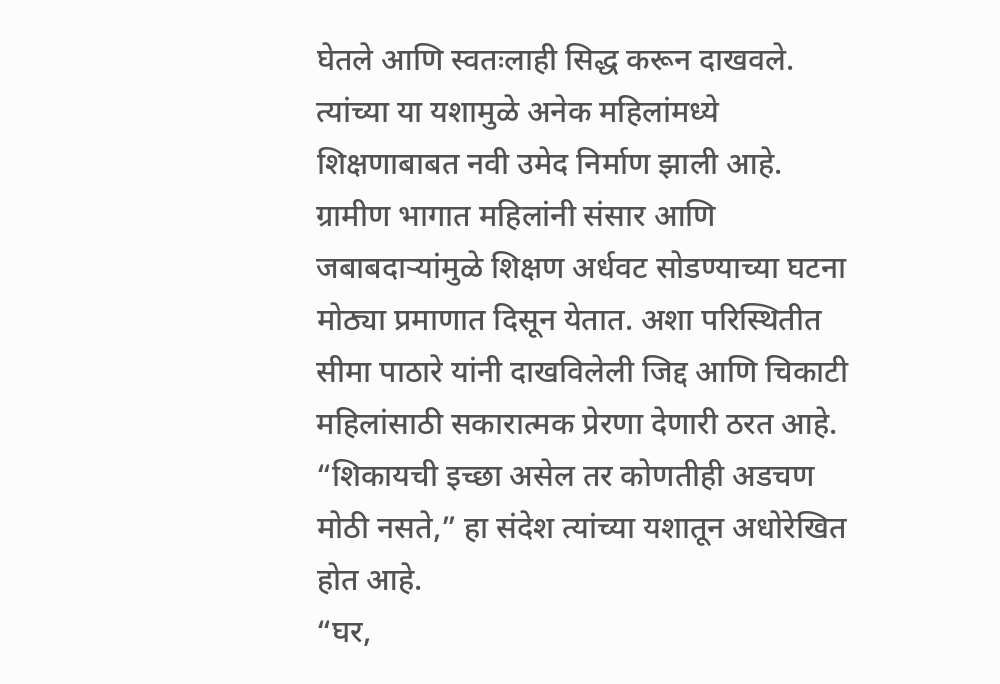घेतले आणि स्वतःलाही सिद्ध करून दाखवले. त्यांच्या या यशामुळे अनेक महिलांमध्ये शिक्षणाबाबत नवी उमेद निर्माण झाली आहे.
ग्रामीण भागात महिलांनी संसार आणि जबाबदाऱ्यांमुळे शिक्षण अर्धवट सोडण्याच्या घटना मोठ्या प्रमाणात दिसून येतात. अशा परिस्थितीत सीमा पाठारे यांनी दाखविलेली जिद्द आणि चिकाटी महिलांसाठी सकारात्मक प्रेरणा देणारी ठरत आहे. “शिकायची इच्छा असेल तर कोणतीही अडचण मोठी नसते,” हा संदेश त्यांच्या यशातून अधोरेखित होत आहे.
“घर,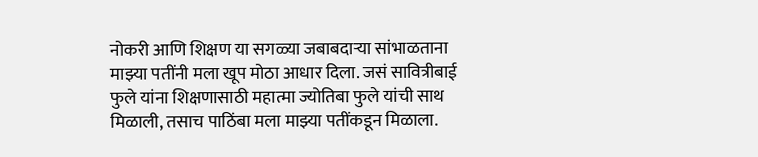नोकरी आणि शिक्षण या सगळ्या जबाबदाऱ्या सांभाळताना माझ्या पतींनी मला खूप मोठा आधार दिला. जसं सावित्रीबाई फुले यांना शिक्षणासाठी महात्मा ज्योतिबा फुले यांची साथ मिळाली, तसाच पाठिंबा मला माझ्या पतींकडून मिळाला.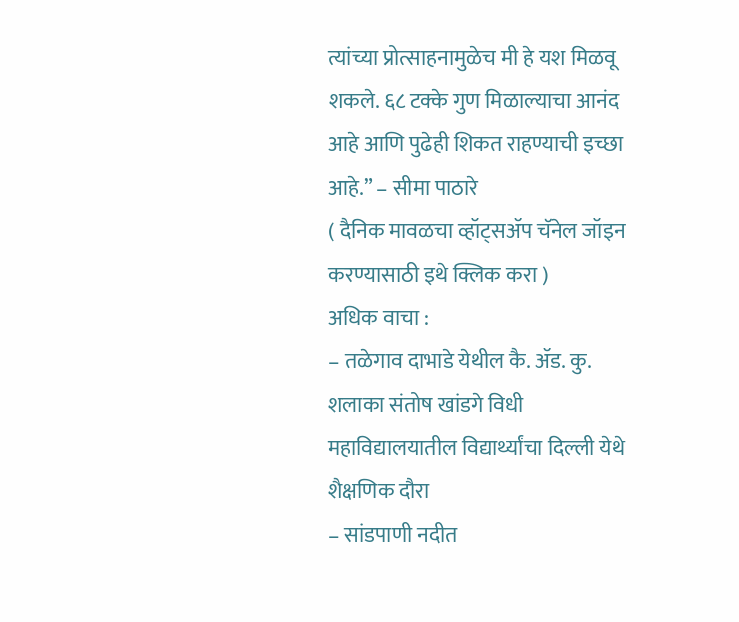त्यांच्या प्रोत्साहनामुळेच मी हे यश मिळवू शकले. ६८ टक्के गुण मिळाल्याचा आनंद आहे आणि पुढेही शिकत राहण्याची इच्छा आहे.” – सीमा पाठारे
( दैनिक मावळचा व्हॉट्सॲप चॅनेल जॉइन करण्यासाठी इथे क्लिक करा )
अधिक वाचा :
– तळेगाव दाभाडे येथील कै. ॲड. कु. शलाका संतोष खांडगे विधी महाविद्यालयातील विद्यार्थ्यांचा दिल्ली येथे शैक्षणिक दौरा
– सांडपाणी नदीत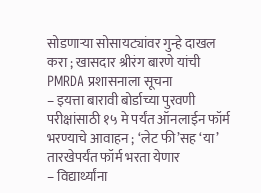सोडणाऱ्या सोसायट्यांवर गुन्हे दाखल करा ; खासदार श्रीरंग बारणे यांची PMRDA प्रशासनाला सूचना
– इयत्ता बारावी बोर्डाच्या पुरवणी परीक्षांसाठी १५ मे पर्यंत ऑनलाईन फॉर्म भरण्याचे आवाहन ; ‘लेट फी’सह ‘या’ तारखेपर्यंत फॉर्म भरता येणार
– विद्यार्थ्यांना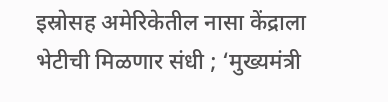इस्रोसह अमेरिकेतील नासा केंद्राला भेटीची मिळणार संधी ; ‘मुख्यमंत्री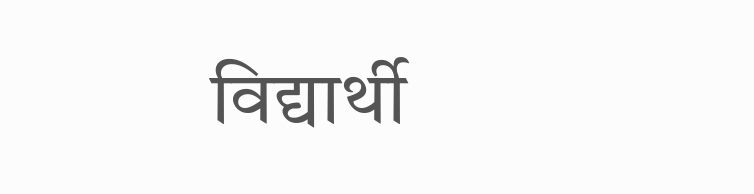विद्यार्थी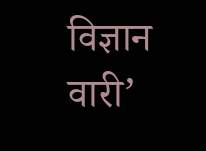विज्ञान वारी’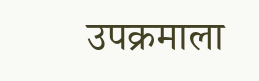उपक्रमाला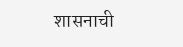शासनाची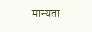मान्यता